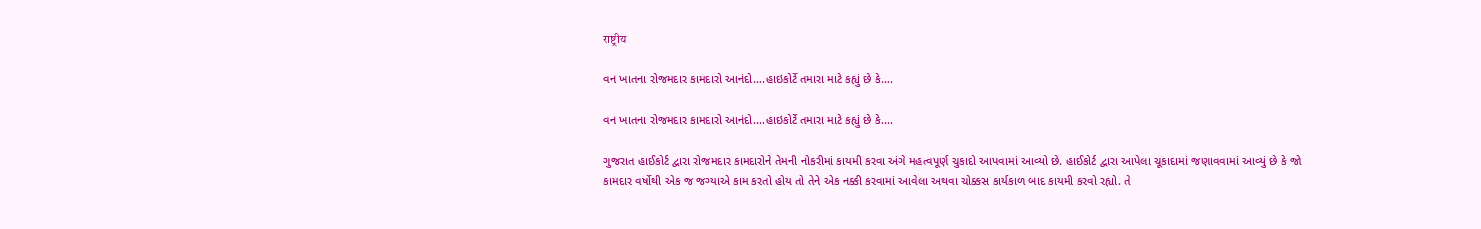राष्ट्रीय

વન ખાતના રોજમદાર કામદારો આનંદો….હાઇકોર્ટે તમારા માટે કહ્યું છે કે….

વન ખાતના રોજમદાર કામદારો આનંદો....હાઇકોર્ટે તમારા માટે કહ્યું છે કે....

ગુજરાત હાઈકોર્ટ દ્વારા રોજમદાર કામદારોને તેમની નોકરીમાં કાયમી કરવા અંગે મહત્વપૂર્ણ ચુકાદો આપવામાં આવ્યો છે. હાઈકોર્ટ દ્વારા આપેલા ચૂકાદામાં જણાવવામાં આવ્યું છે કે જો કામદાર વર્ષોથી એક જ જગ્યાએ કામ કરતો હોય તો તેને એક નક્કી કરવામાં આવેલા અથવા ચોક્કસ કાર્યકાળ બાદ કાયમી કરવો રહ્યો. તે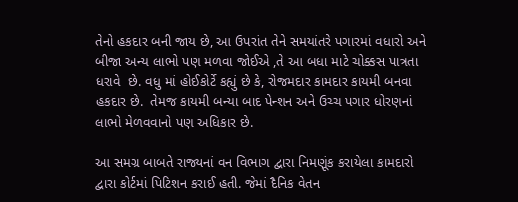તેનો હકદાર બની જાય છે, આ ઉપરાંત તેને સમયાંતરે પગારમાં વધારો અને બીજા અન્ય લાભો પણ મળવા જોઈએ ,તે આ બધા માટે ચોક્કસ પાત્રતા ધરાવે  છે. વધુ માં હોઈકોર્ટે કહ્યું છે કે, રોજમદાર કામદાર કાયમી બનવા હકદાર છે.  તેમજ કાયમી બન્યા બાદ પેન્શન અને ઉચ્ચ પગાર ધોરણનાં લાભો મેળવવાનો પણ અધિકાર છે.

આ સમગ્ર બાબતે રાજ્યનાં વન વિભાગ દ્વારા નિમણૂંક કરાયેલા કામદારો દ્વારા કોર્ટમાં પિટિશન કરાઈ હતી. જેમાં દૈનિક વેતન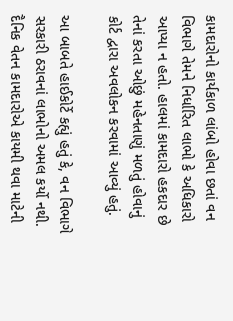કામદારોનો કાર્યકાળ લાંબો હોવા છતાં વન વિભાગે તેમને નિર્ધારિત લાભો કે અધિકારો આપ્યા ન હતો. હાલમાં કામદારો હકદાર છે તેનાં કરતા ઓછું મહેનતાણું મળતું હોવાનું કોર્ટ દ્વારા અવલોકન કરવામાં આવ્યું હતું.

આ બાબતે હાઈકોર્ટે કહ્યું હતું કે, વન વિભાગે સરકારી ઠરાવનાં લાભોનો અમલ કર્યો નથી. દૈનિક વેતન કામદારોએ કાયમી થવા માટેની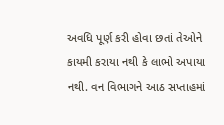અવધિ પૂર્ણ કરી હોવા છતાં તેઓને કાયમી કરાયા નથી કે લાભો અપાયા નથી. વન વિભાગને આઠ સપ્તાહમાં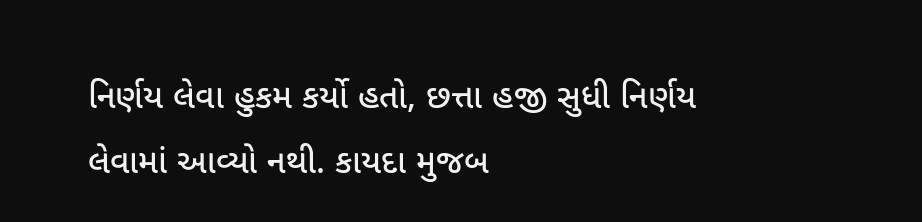નિર્ણય લેવા હુકમ કર્યો હતો, છત્તા હજી સુધી નિર્ણય લેવામાં આવ્યો નથી. કાયદા મુજબ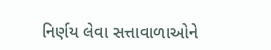નિર્ણય લેવા સત્તાવાળાઓને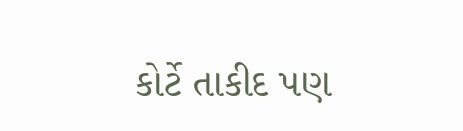કોર્ટે તાકીદ પણ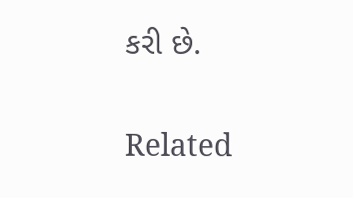કરી છે.

Related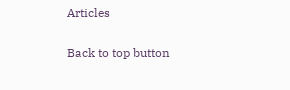Articles

Back to top button